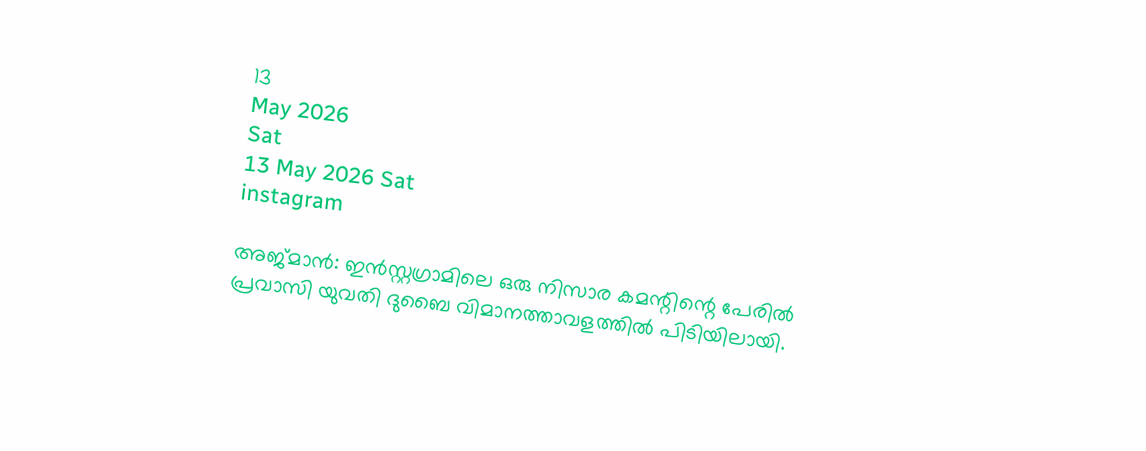13
May 2026
Sat
13 May 2026 Sat
instagram

അജ്മാന്‍: ഇന്‍സ്റ്റഗ്രാമിലെ ഒരു നിസാര കമന്റിന്റെ പേരില്‍ പ്രവാസി യുവതി ദുബൈ വിമാനത്താവളത്തില്‍ പിടിയിലായി.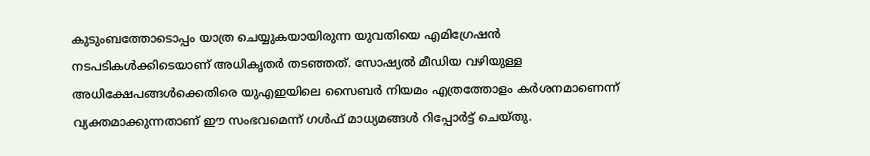കുടുംബത്തോടൊപ്പം യാത്ര ചെയ്യുകയായിരുന്ന യുവതിയെ എമിഗ്രേഷന്‍ നടപടികള്‍ക്കിടെയാണ് അധികൃതര്‍ തടഞ്ഞത്. സോഷ്യല്‍ മീഡിയ വഴിയുള്ള അധിക്ഷേപങ്ങള്‍ക്കെതിരെ യുഎഇയിലെ സൈബര്‍ നിയമം എത്രത്തോളം കര്‍ശനമാണെന്ന് വ്യക്തമാക്കുന്നതാണ് ഈ സംഭവമെന്ന് ഗള്‍ഫ് മാധ്യമങ്ങള്‍ റിപ്പോര്‍ട്ട് ചെയ്തു.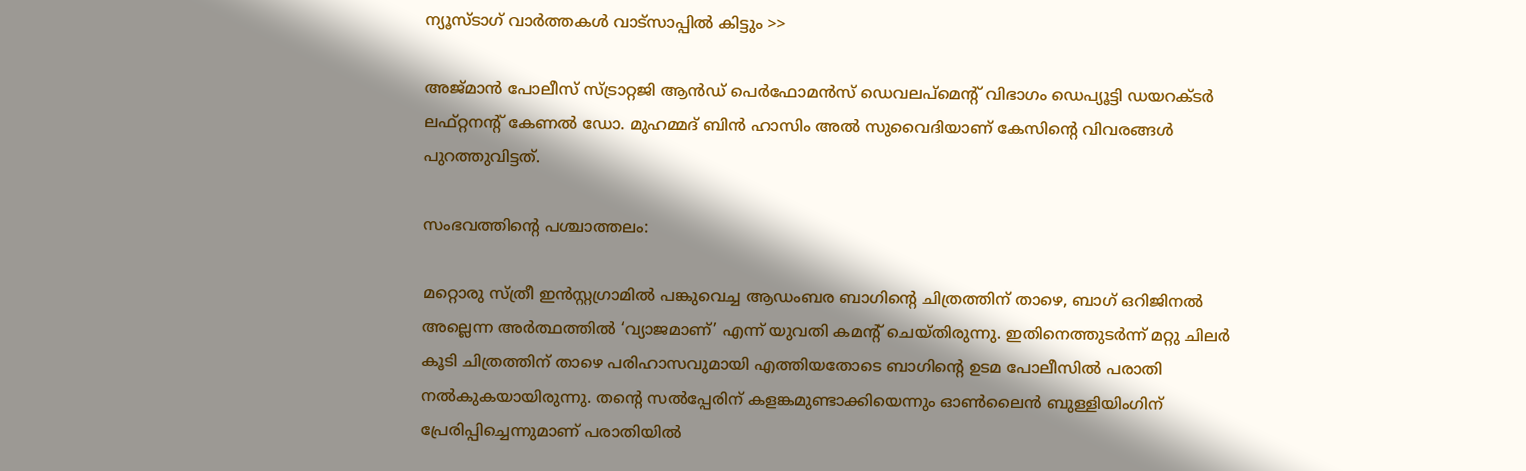ന്യൂസ്ടാഗ് വാര്‍ത്തകള്‍ വാട്‌സാപ്പില്‍ കിട്ടും >>

അജ്മാന്‍ പോലീസ് സ്ട്രാറ്റജി ആന്‍ഡ് പെര്‍ഫോമന്‍സ് ഡെവലപ്മെന്റ് വിഭാഗം ഡെപ്യൂട്ടി ഡയറക്ടര്‍ ലഫ്റ്റനന്റ് കേണല്‍ ഡോ. മുഹമ്മദ് ബിന്‍ ഹാസിം അല്‍ സുവൈദിയാണ് കേസിന്റെ വിവരങ്ങള്‍ പുറത്തുവിട്ടത്.

സംഭവത്തിന്റെ പശ്ചാത്തലം:

മറ്റൊരു സ്ത്രീ ഇന്‍സ്റ്റഗ്രാമില്‍ പങ്കുവെച്ച ആഡംബര ബാഗിന്റെ ചിത്രത്തിന് താഴെ, ബാഗ് ഒറിജിനല്‍ അല്ലെന്ന അര്‍ത്ഥത്തില്‍ ‘വ്യാജമാണ്’ എന്ന് യുവതി കമന്റ് ചെയ്തിരുന്നു. ഇതിനെത്തുടര്‍ന്ന് മറ്റു ചിലര്‍ കൂടി ചിത്രത്തിന് താഴെ പരിഹാസവുമായി എത്തിയതോടെ ബാഗിന്റെ ഉടമ പോലീസില്‍ പരാതി നല്‍കുകയായിരുന്നു. തന്റെ സല്‍പ്പേരിന് കളങ്കമുണ്ടാക്കിയെന്നും ഓണ്‍ലൈന്‍ ബുള്ളിയിംഗിന് പ്രേരിപ്പിച്ചെന്നുമാണ് പരാതിയില്‍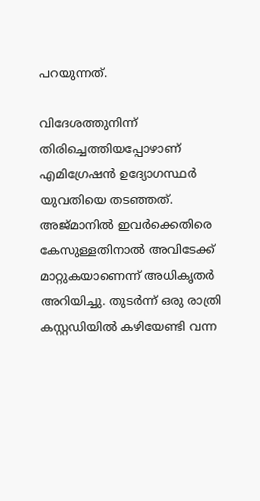പറയുന്നത്.

വിദേശത്തുനിന്ന് തിരിച്ചെത്തിയപ്പോഴാണ് എമിഗ്രേഷന്‍ ഉദ്യോഗസ്ഥര്‍ യുവതിയെ തടഞ്ഞത്. അജ്മാനില്‍ ഇവര്‍ക്കെതിരെ കേസുള്ളതിനാല്‍ അവിടേക്ക് മാറ്റുകയാണെന്ന് അധികൃതര്‍ അറിയിച്ചു. തുടര്‍ന്ന് ഒരു രാത്രി കസ്റ്റഡിയില്‍ കഴിയേണ്ടി വന്ന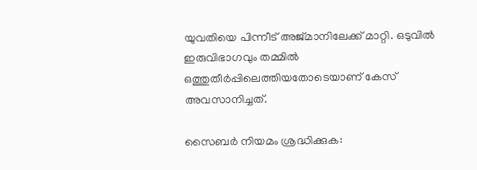യുവതിയെ പിന്നീട് അജ്മാനിലേക്ക് മാറ്റി. ഒടുവില്‍ ഇരുവിഭാഗവും തമ്മില്‍ ഒത്തുതീര്‍പ്പിലെത്തിയതോടെയാണ് കേസ് അവസാനിച്ചത്.

സൈബര്‍ നിയമം ശ്രദ്ധിക്കുക: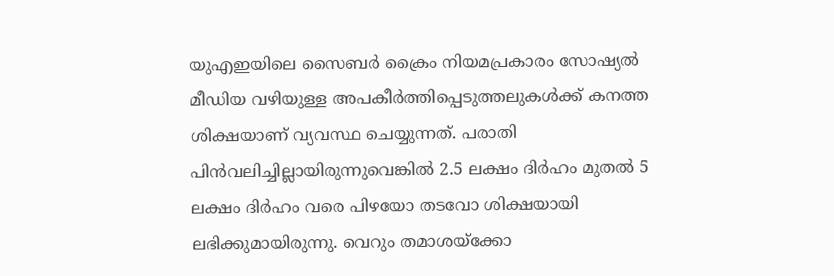യുഎഇയിലെ സൈബര്‍ ക്രൈം നിയമപ്രകാരം സോഷ്യല്‍ മീഡിയ വഴിയുള്ള അപകീര്‍ത്തിപ്പെടുത്തലുകള്‍ക്ക് കനത്ത ശിക്ഷയാണ് വ്യവസ്ഥ ചെയ്യുന്നത്. പരാതി പിന്‍വലിച്ചില്ലായിരുന്നുവെങ്കില്‍ 2.5 ലക്ഷം ദിര്‍ഹം മുതല്‍ 5 ലക്ഷം ദിര്‍ഹം വരെ പിഴയോ തടവോ ശിക്ഷയായി ലഭിക്കുമായിരുന്നു. വെറും തമാശയ്‌ക്കോ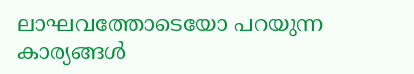ലാഘവത്തോടെയോ പറയുന്ന കാര്യങ്ങള്‍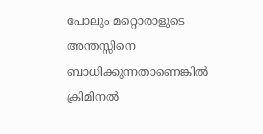പോലും മറ്റൊരാളുടെ അന്തസ്സിനെ ബാധിക്കുന്നതാണെങ്കില്‍ ക്രിമിനല്‍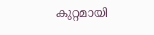കുറ്റമായി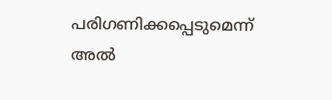പരിഗണിക്കപ്പെടുമെന്ന് അല്‍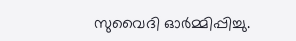സുവൈദി ഓര്‍മ്മിപ്പിച്ചു.